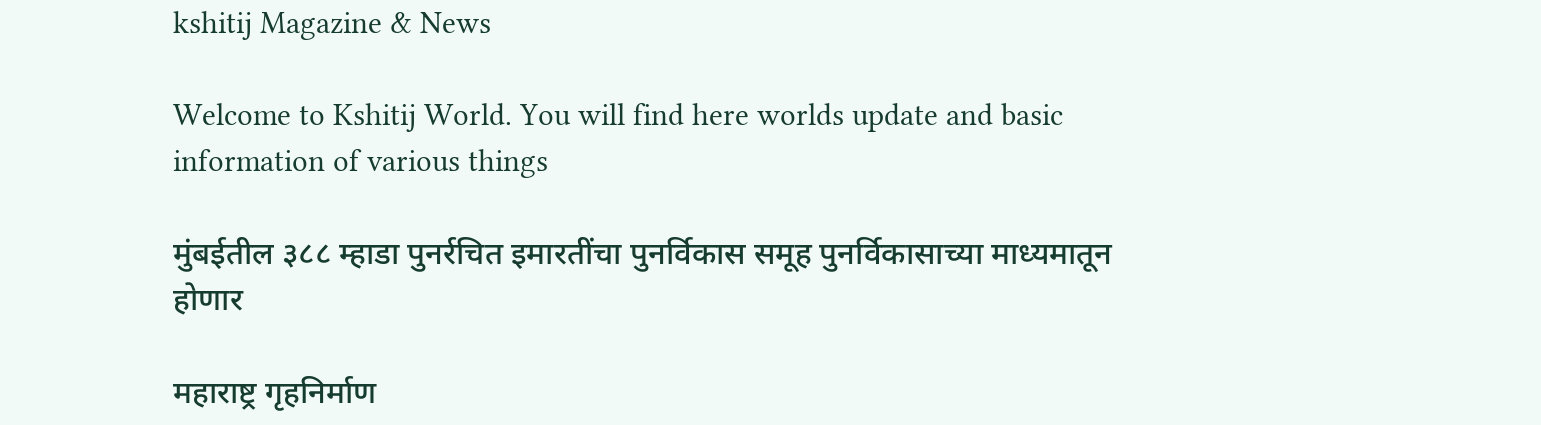kshitij Magazine & News

Welcome to Kshitij World. You will find here worlds update and basic information of various things

मुंबईतील ३८८ म्हाडा पुनर्रचित इमारतींचा पुनर्विकास समूह पुनर्विकासाच्या माध्यमातून होणार

महाराष्ट्र गृहनिर्माण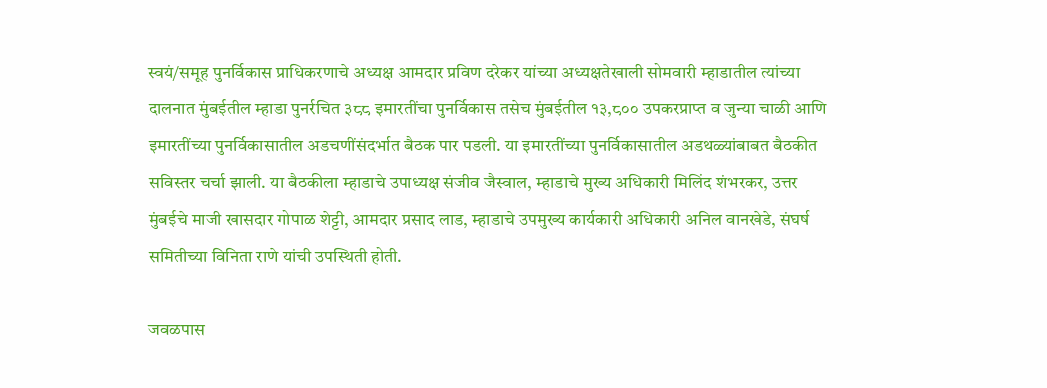स्वयं/समूह पुनर्विकास प्राधिकरणाचे अध्यक्ष आमदार प्रविण दरेकर यांच्या अध्यक्षतेखाली सोमवारी म्हाडातील त्यांच्या दालनात मुंबईतील म्हाडा पुनर्रचित ३८८ इमारतींचा पुनर्विकास तसेच मुंबईतील १३,८०० उपकरप्राप्त व जुन्या चाळी आणि इमारतींच्या पुनर्विकासातील अडचणींसंदर्भात बैठक पार पडली. या इमारतींच्या पुनर्विकासातील अडथळ्यांबाबत बैठकीत सविस्तर चर्चा झाली. या बैठकीला म्हाडाचे उपाध्यक्ष संजीव जैस्वाल, म्हाडाचे मुख्य अधिकारी मिलिंद शंभरकर, उत्तर मुंबईचे माजी खासदार गोपाळ शेट्टी, आमदार प्रसाद लाड, म्हाडाचे उपमुख्य कार्यकारी अधिकारी अनिल वानखेडे, संघर्ष समितीच्या विनिता राणे यांची उपस्थिती होती.

जवळपास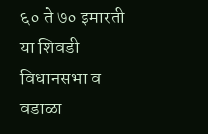६० ते ७० इमारती या शिवडी विधानसभा व वडाळा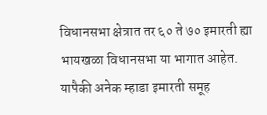विधानसभा क्षेत्रात तर ६० ते ७० इमारती ह्या भायखळा विधानसभा या भागात आहेत. यापैकी अनेक म्हाडा इमारती समूह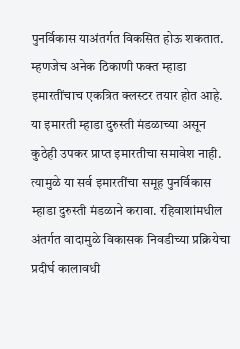पुनर्विकास याअंतर्गत विकसित होऊ शकतात. म्हणजेच अनेक ठिकाणी फक्त म्हाडा इमारतींचाच एकत्रित क्लस्टर तयार होत आहे. या इमारती म्हाडा दुरुस्ती मंडळाच्या असून कुठेही उपकर प्राप्त इमारतीचा समावेश नाही. त्यामुळे या सर्व इमारतींचा समूह पुनर्विकास म्हाडा दुरुस्ती मंडळाने करावा. रहिवाशांमधील अंतर्गत वादामुळे विकासक निवडीच्या प्रक्रियेचा प्रदीर्घ कालावधी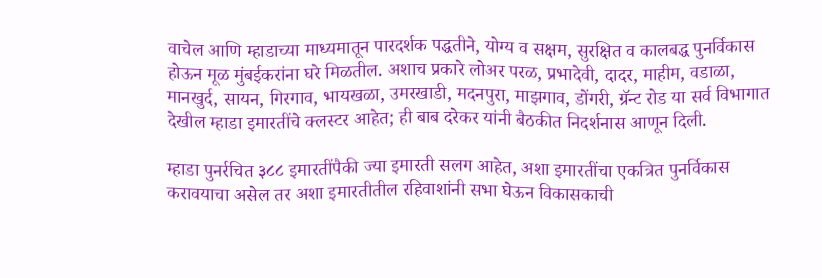वाचेल आणि म्हाडाच्या माध्यमातून पारदर्शक पद्धतीने, योग्य व सक्षम, सुरक्षित व कालबद्ध पुनर्विकास होऊन मूळ मुंबईकरांना घरे मिळतील. अशाच प्रकारे लोअर परळ, प्रभादेवी, दादर, माहीम, वडाळा, मानखुर्द, सायन, गिरगाव, भायखळा, उमरखाडी, मदनपुरा, माझगाव, डोंगरी, ग्रॅन्ट रोड या सर्व विभागात देखील म्हाडा इमारतींचे क्लस्टर आहेत; ही बाब दरेकर यांनी बैठकीत निदर्शनास आणून दिली.

म्हाडा पुनर्रचित ३८८ इमारतींपैकी ज्या इमारती सलग आहेत, अशा इमारतींचा एकत्रित पुनर्विकास करावयाचा असेल तर अशा इमारतीतील रहिवाशांनी सभा घेऊन विकासकाची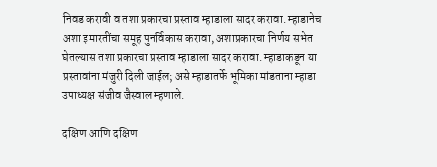निवड करावी व तशा प्रकारचा प्रस्ताव म्हाडाला सादर करावा. म्हाडानेच अशा इमारतींचा समूह पुनर्विकास करावा, अशाप्रकारचा निर्णय सभेत घेतल्यास तशा प्रकारचा प्रस्ताव म्हाडाला सादर करावा. म्हाडाकडून या प्रस्तावांना मंजुरी दिली जाईल; असे म्हाडातर्फे भूमिका मांडताना म्हाडा उपाध्यक्ष संजीव जैस्वाल म्हणाले.

दक्षिण आणि दक्षिण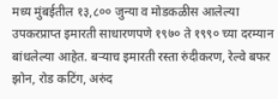मध्य मुंबईतील १३,८०० जुन्या व मोडकळीस आलेल्या उपकरप्राप्त इमारती साधारणपणे १९७० ते १९९० च्या दरम्यान बांधलेल्या आहेत. बऱ्याच इमारती रस्ता रुंदीकरण, रेल्वे बफर झोन, रोड कटिंग, अरुंद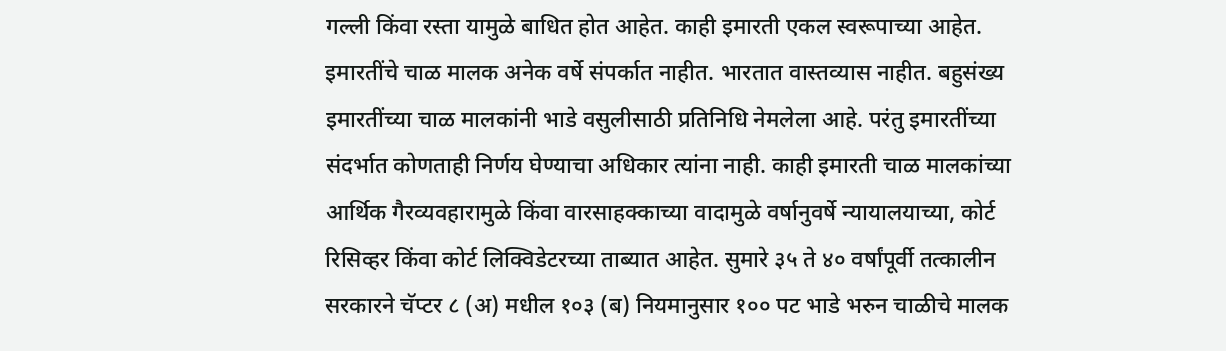गल्ली किंवा रस्ता यामुळे बाधित होत आहेत. काही इमारती एकल स्वरूपाच्या आहेत. इमारतींचे चाळ मालक अनेक वर्षे संपर्कात नाहीत. भारतात वास्तव्यास नाहीत. बहुसंख्य इमारतींच्या चाळ मालकांनी भाडे वसुलीसाठी प्रतिनिधि नेमलेला आहे. परंतु इमारतींच्या संदर्भात कोणताही निर्णय घेण्याचा अधिकार त्यांना नाही. काही इमारती चाळ मालकांच्या आर्थिक गैरव्यवहारामुळे किंवा वारसाहक्काच्या वादामुळे वर्षानुवर्षे न्यायालयाच्या, कोर्ट रिसिव्हर किंवा कोर्ट लिक्विडेटरच्या ताब्यात आहेत. सुमारे ३५ ते ४० वर्षांपूर्वी तत्कालीन सरकारने चॅप्टर ८ (अ) मधील १०३ (ब) नियमानुसार १०० पट भाडे भरुन चाळीचे मालक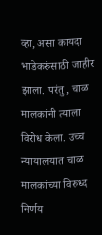व्हा, असा कायदा भाडेकरुंसाठी जाहीर झाला. परंतु, चाळ मालकांनी त्याला विरोध केला. उच्च न्यायालयात चाळ मालकांच्या विरुध्द निर्णय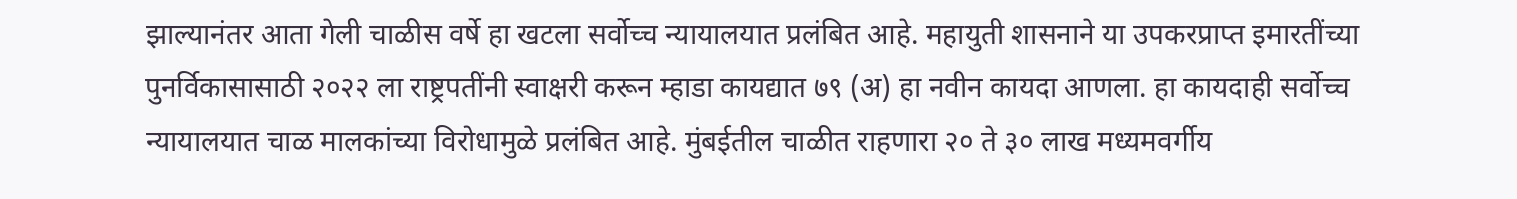झाल्यानंतर आता गेली चाळीस वर्षे हा खटला सर्वोच्च न्यायालयात प्रलंबित आहे. महायुती शासनाने या उपकरप्राप्त इमारतींच्या पुनर्विकासासाठी २०२२ ला राष्ट्रपतींनी स्वाक्षरी करून म्हाडा कायद्यात ७९ (अ) हा नवीन कायदा आणला. हा कायदाही सर्वोच्च न्यायालयात चाळ मालकांच्या विरोधामुळे प्रलंबित आहे. मुंबईतील चाळीत राहणारा २० ते ३० लाख मध्यमवर्गीय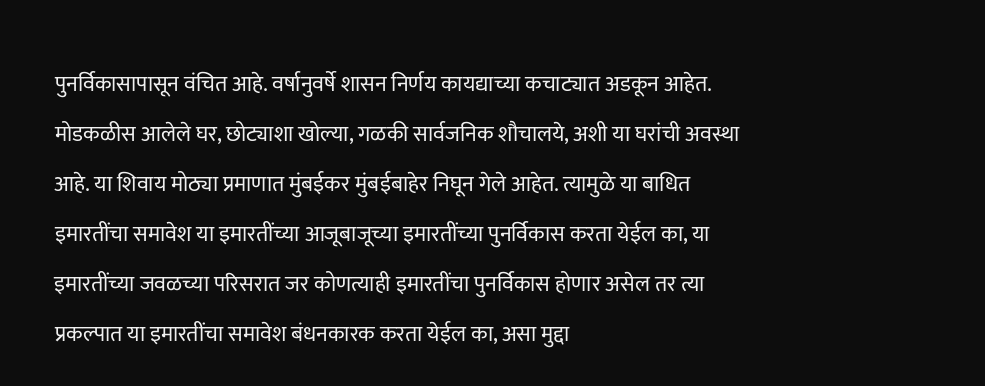पुनर्विकासापासून वंचित आहे. वर्षानुवर्षे शासन निर्णय कायद्याच्या कचाट्यात अडकून आहेत. मोडकळीस आलेले घर, छोट्याशा खोल्या, गळकी सार्वजनिक शौचालये, अशी या घरांची अवस्था आहे. या शिवाय मोठ्या प्रमाणात मुंबईकर मुंबईबाहेर निघून गेले आहेत. त्यामुळे या बाधित इमारतींचा समावेश या इमारतींच्या आजूबाजूच्या इमारतींच्या पुनर्विकास करता येईल का, या इमारतींच्या जवळच्या परिसरात जर कोणत्याही इमारतींचा पुनर्विकास होणार असेल तर त्या प्रकल्पात या इमारतींचा समावेश बंधनकारक करता येईल का, असा मुद्दा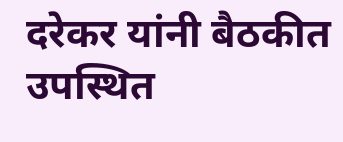दरेकर यांनी बैठकीत उपस्थित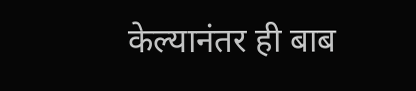केल्यानंतर ही बाब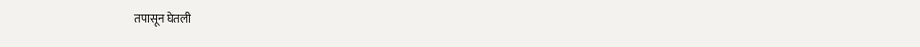तपासून घेतली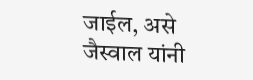जाईल, असे जैस्वाल यांनी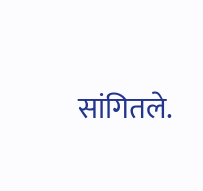सांगितले.